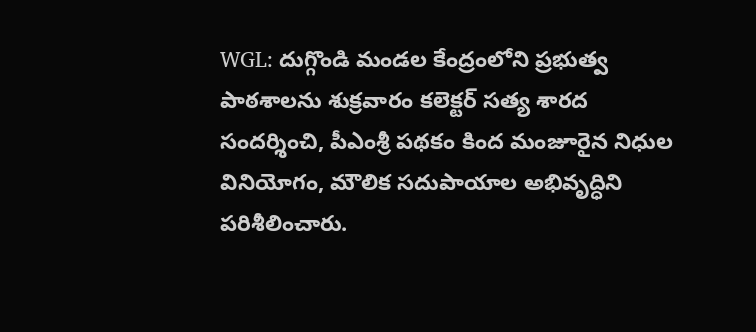WGL: దుగ్గొండి మండల కేంద్రంలోని ప్రభుత్వ పాఠశాలను శుక్రవారం కలెక్టర్ సత్య శారద సందర్శించి, పీఎంశ్రీ పథకం కింద మంజూరైన నిధుల వినియోగం, మౌలిక సదుపాయాల అభివృద్ధిని పరిశీలించారు.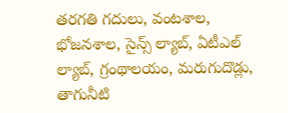తరగతి గదులు, వంటశాల, భోజనశాల, సైన్స్ ల్యాబ్, ఏటీఎల్ ల్యాబ్, గ్రంథాలయం, మరుగుదొడ్లు, తాగునీటి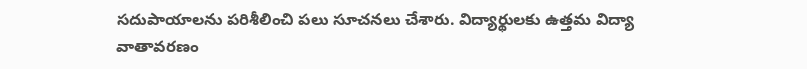సదుపాయాలను పరిశీలించి పలు సూచనలు చేశారు. విద్యార్థులకు ఉత్తమ విద్యా వాతావరణం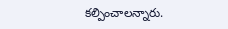కల్పించాలన్నారు.